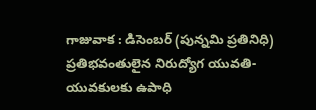గాజువాక : డిసెంబర్ (పున్నమి ప్రతినిధి)
ప్రతిభవంతులైన నిరుద్యోగ యువతి-యువకులకు ఉపాధి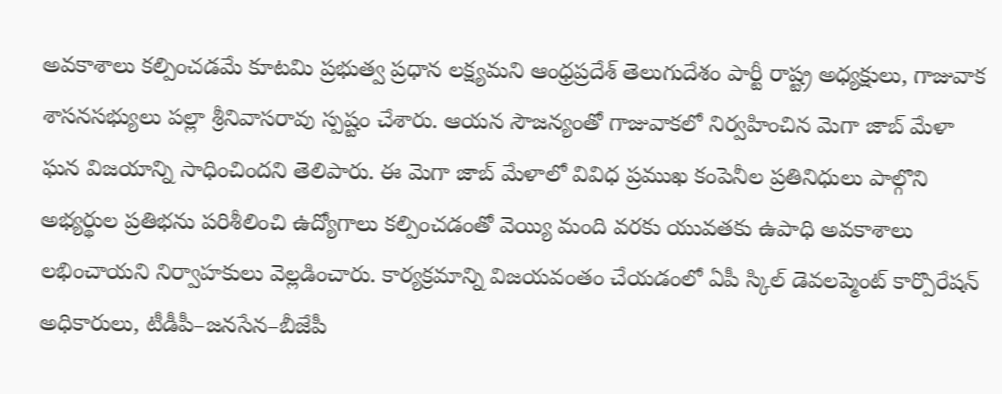అవకాశాలు కల్పించడమే కూటమి ప్రభుత్వ ప్రధాన లక్ష్యమని ఆంధ్రప్రదేశ్ తెలుగుదేశం పార్టీ రాష్ట్ర అధ్యక్షులు, గాజువాక శాసనసభ్యులు పల్లా శ్రీనివాసరావు స్పష్టం చేశారు. ఆయన సౌజన్యంతో గాజువాకలో నిర్వహించిన మెగా జాబ్ మేళా ఘన విజయాన్ని సాధించిందని తెలిపారు. ఈ మెగా జాబ్ మేళాలో వివిధ ప్రముఖ కంపెనీల ప్రతినిధులు పాల్గొని అభ్యర్థుల ప్రతిభను పరిశీలించి ఉద్యోగాలు కల్పించడంతో వెయ్యి మంది వరకు యువతకు ఉపాధి అవకాశాలు లభించాయని నిర్వాహకులు వెల్లడించారు. కార్యక్రమాన్ని విజయవంతం చేయడంలో ఏపీ స్కిల్ డెవలప్మెంట్ కార్పొరేషన్ అధికారులు, టీడీపీ–జనసేన–బీజేపీ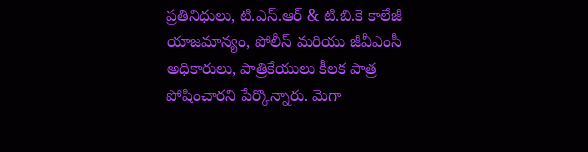ప్రతినిధులు, టి.ఎస్.ఆర్ & టి.బి.కె కాలేజీ యాజమాన్యం, పోలీస్ మరియు జీవీఎంసీ అధికారులు, పాత్రికేయులు కీలక పాత్ర పోషించారని పేర్కొన్నారు. మెగా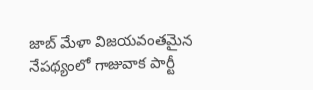జాబ్ మేళా విజయవంతమైన నేపథ్యంలో గాజువాక పార్టీ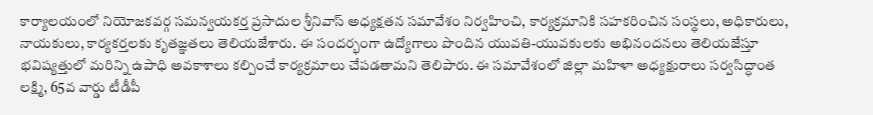కార్యాలయంలో నియోజకవర్గ సమన్వయకర్త ప్రసాదుల శ్రీనివాస్ అధ్యక్షతన సమావేశం నిర్వహించి, కార్యక్రమానికి సహకరించిన సంస్థలు, అధికారులు, నాయకులు, కార్యకర్తలకు కృతజ్ఞతలు తెలియజేశారు. ఈ సందర్భంగా ఉద్యోగాలు పొందిన యువతి-యువకులకు అభినందనలు తెలియజేస్తూ భవిష్యత్తులో మరిన్ని ఉపాధి అవకాశాలు కల్పించే కార్యక్రమాలు చేపడతామని తెలిపారు. ఈ సమావేశంలో జిల్లా మహిళా అధ్యక్షురాలు సర్వసిద్ధాంత లక్ష్మి, 65వ వార్డు టీడీపీ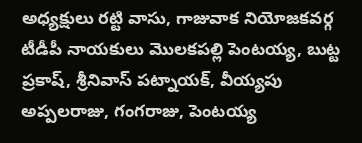అధ్యక్షులు రట్టి వాసు, గాజువాక నియోజకవర్గ టీడీపీ నాయకులు మొలకపల్లి పెంటయ్య, బుట్ట ప్రకాష్, శ్రీనివాస్ పట్నాయక్, వీయ్యపు అప్పలరాజు, గంగరాజు, పెంటయ్య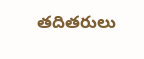తదితరులు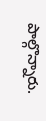పాల్గొన్నారు.